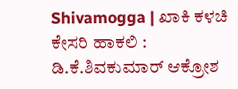Shivamogga | ಖಾಕಿ ಕಳಚಿ ಕೇಸರಿ ಹಾಕಲಿ : ಡಿ.ಕೆ.ಶಿವಕುಮಾರ್ ಆಕ್ರೋಶ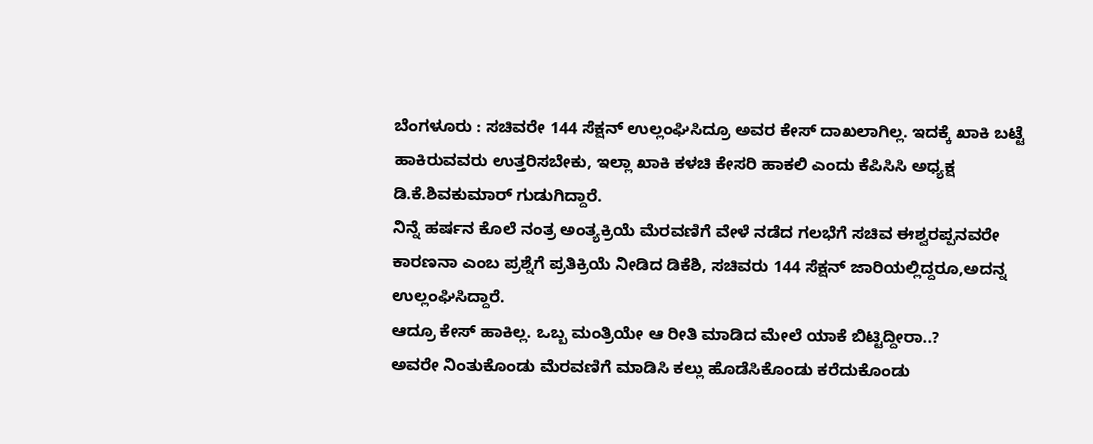ಬೆಂಗಳೂರು : ಸಚಿವರೇ 144 ಸೆಕ್ಷನ್ ಉಲ್ಲಂಘಿಸಿದ್ರೂ ಅವರ ಕೇಸ್ ದಾಖಲಾಗಿಲ್ಲ. ಇದಕ್ಕೆ ಖಾಕಿ ಬಟ್ಟೆ ಹಾಕಿರುವವರು ಉತ್ತರಿಸಬೇಕು, ಇಲ್ಲಾ ಖಾಕಿ ಕಳಚಿ ಕೇಸರಿ ಹಾಕಲಿ ಎಂದು ಕೆಪಿಸಿಸಿ ಅಧ್ಯಕ್ಷ ಡಿ.ಕೆ.ಶಿವಕುಮಾರ್ ಗುಡುಗಿದ್ದಾರೆ.
ನಿನ್ನೆ ಹರ್ಷನ ಕೊಲೆ ನಂತ್ರ ಅಂತ್ಯಕ್ರಿಯೆ ಮೆರವಣಿಗೆ ವೇಳೆ ನಡೆದ ಗಲಭೆಗೆ ಸಚಿವ ಈಶ್ವರಪ್ಪನವರೇ ಕಾರಣನಾ ಎಂಬ ಪ್ರಶ್ನೆಗೆ ಪ್ರತಿಕ್ರಿಯೆ ನೀಡಿದ ಡಿಕೆಶಿ, ಸಚಿವರು 144 ಸೆಕ್ಷನ್ ಜಾರಿಯಲ್ಲಿದ್ದರೂ,ಅದನ್ನ ಉಲ್ಲಂಘಿಸಿದ್ದಾರೆ.
ಆದ್ರೂ ಕೇಸ್ ಹಾಕಿಲ್ಲ. ಒಬ್ಬ ಮಂತ್ರಿಯೇ ಆ ರೀತಿ ಮಾಡಿದ ಮೇಲೆ ಯಾಕೆ ಬಿಟ್ಟಿದ್ದೀರಾ..?
ಅವರೇ ನಿಂತುಕೊಂಡು ಮೆರವಣಿಗೆ ಮಾಡಿಸಿ ಕಲ್ಲು ಹೊಡೆಸಿಕೊಂಡು ಕರೆದುಕೊಂಡು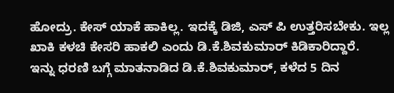ಹೋದ್ರು. ಕೇಸ್ ಯಾಕೆ ಹಾಕಿಲ್ಲ. ಇದಕ್ಕೆ ಡಿಜಿ, ಎಸ್ ಪಿ ಉತ್ತರಿಸಬೇಕು. ಇಲ್ಲ ಖಾಕಿ ಕಳಚಿ ಕೇಸರಿ ಹಾಕಲಿ ಎಂದು ಡಿ.ಕೆ.ಶಿವಕುಮಾರ್ ಕಿಡಿಕಾರಿದ್ದಾರೆ.
ಇನ್ನು ಧರಣಿ ಬಗ್ಗೆ ಮಾತನಾಡಿದ ಡಿ.ಕೆ.ಶಿವಕುಮಾರ್, ಕಳೆದ 5 ದಿನ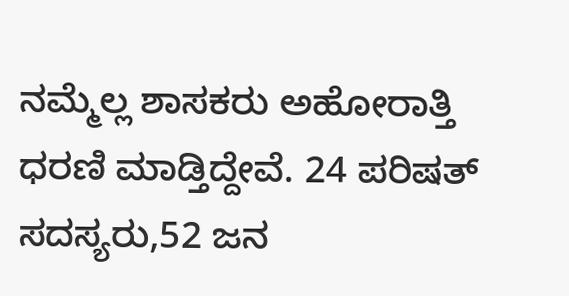ನಮ್ಮೆಲ್ಲ ಶಾಸಕರು ಅಹೋರಾತ್ತಿ ಧರಣಿ ಮಾಡ್ತಿದ್ದೇವೆ. 24 ಪರಿಷತ್ ಸದಸ್ಯರು,52 ಜನ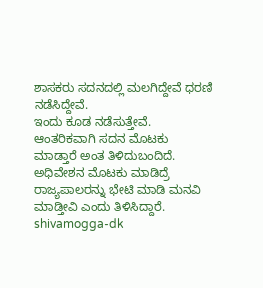ಶಾಸಕರು ಸದನದಲ್ಲಿ ಮಲಗಿದ್ದೇವೆ ಧರಣಿ ನಡೆಸಿದ್ದೇವೆ.
ಇಂದು ಕೂಡ ನಡೆಸುತ್ತೇವೆ. ಆಂತರಿಕವಾಗಿ ಸದನ ಮೊಟಕು ಮಾಡ್ತಾರೆ ಅಂತ ತಿಳಿದುಬಂದಿದೆ. ಅಧಿವೇಶನ ಮೊಟಕು ಮಾಡಿದ್ರೆ ರಾಜ್ಯಪಾಲರನ್ನು ಭೇಟಿ ಮಾಡಿ ಮನವಿ ಮಾಡ್ತೀವಿ ಎಂದು ತಿಳಿಸಿದ್ದಾರೆ.
shivamogga-dk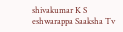shivakumar K S eshwarappa Saaksha Tv